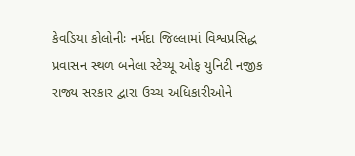કેવડિયા કોલોનીઃ નર્મદા જિલ્લામાં વિશ્વપ્રસિદ્ધ પ્રવાસન સ્થળ બનેલા સ્ટેચ્યૂ ઓફ યુનિટી નજીક રાજ્ય સરકાર દ્વારા ઉચ્ચ અધિકારીઓને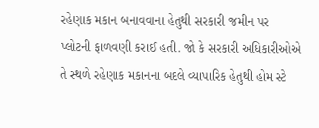રહેણાક મકાન બનાવવાના હેતુથી સરકારી જમીન પર પ્લોટની ફાળવણી કરાઈ હતી. જો કે સરકારી અધિકારીઓએ તે સ્થળે રહેણાક મકાનના બદલે વ્યાપારિક હેતુથી હોમ સ્ટે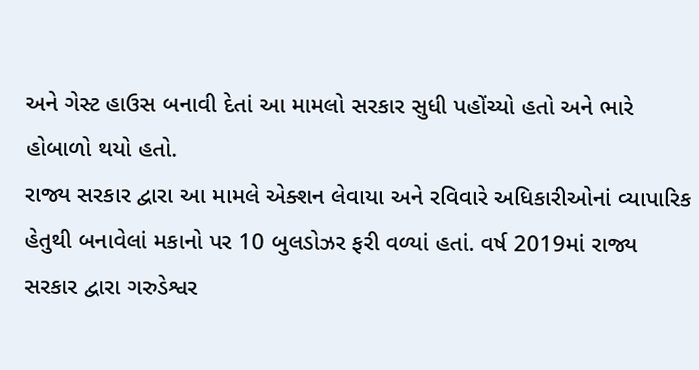અને ગેસ્ટ હાઉસ બનાવી દેતાં આ મામલો સરકાર સુધી પહોંચ્યો હતો અને ભારે હોબાળો થયો હતો.
રાજ્ય સરકાર દ્વારા આ મામલે એક્શન લેવાયા અને રવિવારે અધિકારીઓનાં વ્યાપારિક હેતુથી બનાવેલાં મકાનો પર 10 બુલડોઝર ફરી વળ્યાં હતાં. વર્ષ 2019માં રાજ્ય સરકાર દ્વારા ગરુડેશ્વર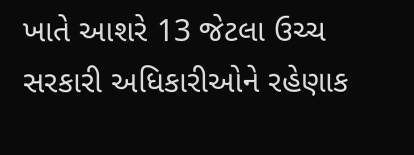ખાતે આશરે 13 જેટલા ઉચ્ચ સરકારી અધિકારીઓને રહેણાક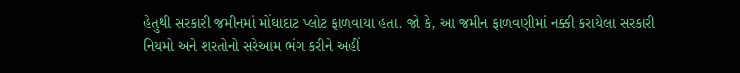હેતુથી સરકારી જમીનમાં મોંઘાદાટ પ્લોટ ફાળવાયા હતા. જો કે, આ જમીન ફાળવણીમાં નક્કી કરાયેલા સરકારી નિયમો અને શરતોનો સરેઆમ ભંગ કરીને અહીં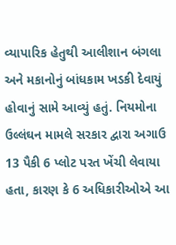વ્યાપારિક હેતુથી આલીશાન બંગલા અને મકાનોનું બાંધકામ ખડકી દેવાયું હોવાનું સામે આવ્યું હતું. નિયમોના ઉલ્લંઘન મામલે સરકાર દ્વારા અગાઉ 13 પૈકી 6 પ્લોટ પરત ખેંચી લેવાયા હતા, કારણ કે 6 અધિકારીઓએ આ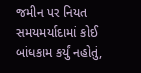જમીન પર નિયત સમયમર્યાદામાં કોઈ બાંધકામ કર્યું નહોતું,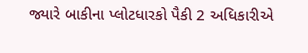જ્યારે બાકીના પ્લોટધારકો પૈકી 2 અધિકારીએ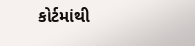કોર્ટમાંથી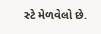સ્ટે મેળવેલો છે.